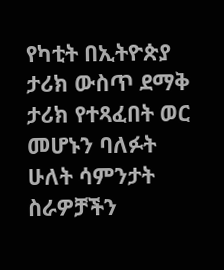የካቲት በኢትዮጵያ ታሪክ ውስጥ ደማቅ ታሪክ የተጻፈበት ወር መሆኑን ባለፉት ሁለት ሳምንታት ስራዎቻችን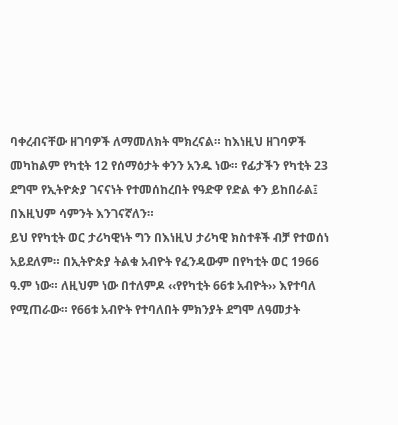ባቀረብናቸው ዘገባዎች ለማመለክት ሞክረናል። ከእነዚህ ዘገባዎች መካከልም የካቲት 12 የሰማዕታት ቀንን አንዱ ነው። የፊታችን የካቲት 23 ደግሞ የኢትዮጵያ ገናናነት የተመሰከረበት የዓድዋ የድል ቀን ይከበራል፤ በእዚህም ሳምንት እንገናኛለን።
ይህ የየካቲት ወር ታሪካዊነት ግን በእነዚህ ታሪካዊ ክስተቶች ብቻ የተወሰነ አይደለም። በኢትዮጵያ ትልቁ አብዮት የፈንዳውም በየካቲት ወር 1966 ዓ.ም ነው። ለዚህም ነው በተለምዶ ‹‹የየካቲት 66ቱ አብዮት›› እየተባለ የሚጠራው። የ66ቱ አብዮት የተባለበት ምክንያት ደግሞ ለዓመታት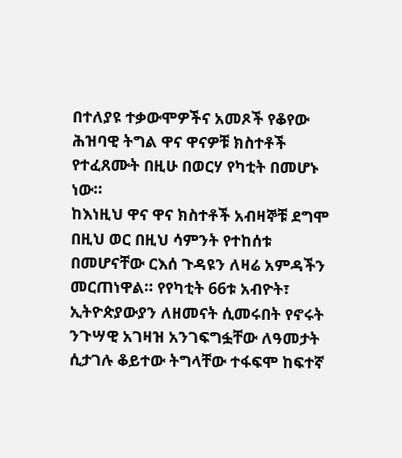በተለያዩ ተቃውሞዎችና አመጾች የቆየው ሕዝባዊ ትግል ዋና ዋናዎቹ ክስተቶች የተፈጸሙት በዚሁ በወርሃ የካቲት በመሆኑ ነው።
ከእነዚህ ዋና ዋና ክስተቶች አብዛኞቹ ደግሞ በዚህ ወር በዚህ ሳምንት የተከሰቱ በመሆናቸው ርእሰ ጉዳዩን ለዛሬ አምዳችን መርጠነዋል። የየካቲት 66ቱ አብዮት፣ ኢትዮጵያውያን ለዘመናት ሲመሩበት የኖሩት ንጉሣዊ አገዛዝ አንገፍግፏቸው ለዓመታት ሲታገሉ ቆይተው ትግላቸው ተፋፍሞ ከፍተኛ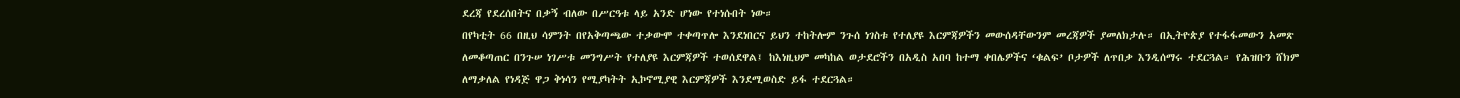ደረጃ የደረሰበትና በቃኝ ብለው በሥርዓቱ ላይ አንድ ሆነው የተነሱበት ነው።
በየካቲት 66 በዚህ ሳምንት በየአቅጣጫው ተቃውሞ ተቀጣጥሎ እንደነበርና ይህን ተከትሎም ንጉሰ ነገስቱ የተለያዩ እርምጃዎችን መውሰዳቸውንም መረጃዎች ያመለክታሉ። በኢትዮጵያ የተፋፋመውን አመጽ ለመቆጣጠር በንጉሠ ነገሥቱ መንግሥት የተለያዩ እርምጃዎች ተወሰደዋል፤ ከእነዚህም መካከል ወታደሮችን በአዲስ አበባ ከተማ ቀበሌዎችና ‘ቁልፍ’ ቦታዎች ለጥበቃ እንዲሰማሩ ተደርጓል። የሕዝቡን ሸክም ለማቃለል የነዳጅ ዋጋ ቅነሳን የሚያካትት ኢኮኖሚያዊ እርምጃዎች እንደሚወስድ ይፋ ተደርጓል።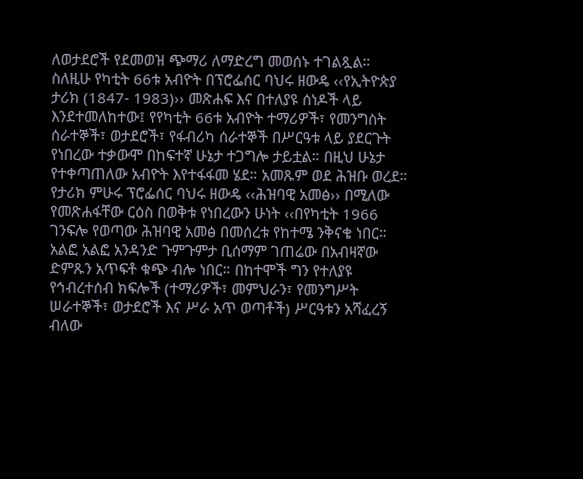ለወታደሮች የደመወዝ ጭማሪ ለማድረግ መወሰኑ ተገልጿል። ስለዚሁ የካቲት 66ቱ አብዮት በፕሮፌሰር ባህሩ ዘውዴ ‹‹የኢትዮጵያ ታሪክ (1847- 1983)›› መጽሐፍ እና በተለያዩ ሰነዶች ላይ እንደተመለከተው፤ የየካቲት 66ቱ አብዮት ተማሪዎች፣ የመንግስት ሰራተኞች፣ ወታደሮች፣ የፋብሪካ ሰራተኞች በሥርዓቱ ላይ ያደርጉት የነበረው ተቃውሞ በከፍተኛ ሁኔታ ተጋግሎ ታይቷል። በዚህ ሁኔታ የተቀጣጠለው አብዮት እየተፋፋመ ሄደ። አመጹም ወደ ሕዝቡ ወረደ።
የታሪክ ምሁሩ ፕሮፌሰር ባህሩ ዘውዴ ‹‹ሕዝባዊ አመፅ›› በሚለው የመጽሐፋቸው ርዕስ በወቅቱ የነበረውን ሁነት ‹‹በየካቲት 1966 ገንፍሎ የወጣው ሕዝባዊ አመፅ በመሰረቱ የከተሜ ንቅናቄ ነበር። አልፎ አልፎ አንዳንድ ጉምጉምታ ቢሰማም ገጠሬው በአብዛኛው ድምጹን አጥፍቶ ቁጭ ብሎ ነበር። በከተሞች ግን የተለያዩ የኅብረተሰብ ክፍሎች (ተማሪዎች፣ መምህራን፣ የመንግሥት ሠራተኞች፣ ወታደሮች እና ሥራ አጥ ወጣቶች) ሥርዓቱን አሻፈረኝ ብለው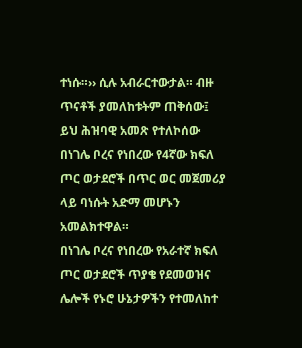ተነሱ።›› ሲሉ አብራርተውታል። ብዙ ጥናቶች ያመለከቱትም ጠቅሰው፤ ይህ ሕዝባዊ አመጽ የተለኮሰው በነገሌ ቦረና የነበረው የ4ኛው ክፍለ ጦር ወታደሮች በጥር ወር መጀመሪያ ላይ ባነሱት አድማ መሆኑን አመልክተዋል።
በነገሌ ቦረና የነበረው የአራተኛ ክፍለ ጦር ወታደሮች ጥያቄ የደመወዝና ሌሎች የኑሮ ሁኔታዎችን የተመለከተ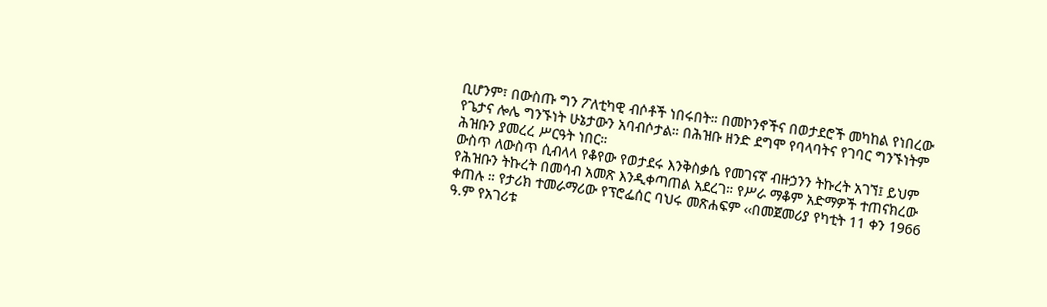ቢሆንም፣ በውስጡ ግን ፖለቲካዊ ብሶቶች ነበሩበት። በመኮንኖችና በወታደሮች መካከል የነበረው የጌታና ሎሌ ግንኙነት ሁኔታውን አባብሶታል። በሕዝቡ ዘንድ ደግሞ የባላባትና የገባር ግንኙነትም ሕዝቡን ያመረረ ሥርዓት ነበር።
ውስጥ ለውስጥ ሲብላላ የቆየው የወታደሩ እንቅስቃሴ የመገናኛ ብዙኃንን ትኩረት አገኘ፤ ይህም የሕዝቡን ትኩረት በመሳብ አመጽ እንዲቀጣጠል አደረገ። የሥራ ማቆም አድማዎች ተጠናክረው ቀጠሉ ። የታሪክ ተመራማሪው የፕሮፌሰር ባህሩ መጽሐፍም ‹‹በመጀመሪያ የካቲት 11 ቀን 1966 ዓ.ም የአገሪቱ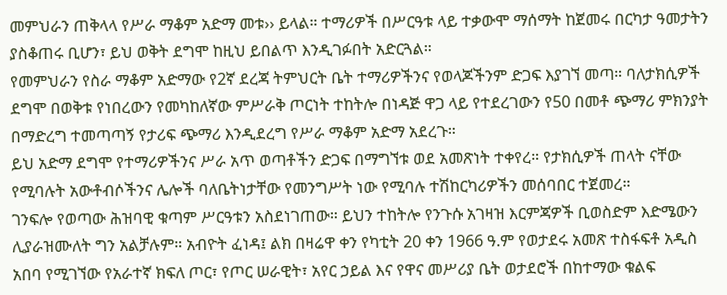መምህራን ጠቅላላ የሥራ ማቆም አድማ መቱ›› ይላል። ተማሪዎች በሥርዓቱ ላይ ተቃውሞ ማሰማት ከጀመሩ በርካታ ዓመታትን ያስቆጠሩ ቢሆን፣ ይህ ወቅት ደግሞ ከዚህ ይበልጥ እንዲገፉበት አድርጓል።
የመምህራን የስራ ማቆም አድማው የ2ኛ ደረጃ ትምህርት ቤት ተማሪዎችንና የወላጆችንም ድጋፍ እያገኘ መጣ። ባለታክሲዎች ደግሞ በወቅቱ የነበረውን የመካከለኛው ምሥራቅ ጦርነት ተከትሎ በነዳጅ ዋጋ ላይ የተደረገውን የ50 በመቶ ጭማሪ ምክንያት በማድረግ ተመጣጣኝ የታሪፍ ጭማሪ እንዲደረግ የሥራ ማቆም አድማ አደረጉ።
ይህ አድማ ደግሞ የተማሪዎችንና ሥራ አጥ ወጣቶችን ድጋፍ በማግኘቱ ወደ አመጽነት ተቀየረ። የታክሲዎች ጠላት ናቸው የሚባሉት አውቶብሶችንና ሌሎች ባለቤትነታቸው የመንግሥት ነው የሚባሉ ተሽከርካሪዎችን መሰባበር ተጀመረ።
ገንፍሎ የወጣው ሕዝባዊ ቁጣም ሥርዓቱን አስደነገጠው። ይህን ተከትሎ የንጉሱ አገዛዝ እርምጃዎች ቢወስድም እድሜውን ሊያራዝሙለት ግን አልቻሉም። አብዮት ፈነዳ፤ ልክ በዛሬዋ ቀን የካቲት 20 ቀን 1966 ዓ.ም የወታደሩ አመጽ ተስፋፍቶ አዲስ አበባ የሚገኘው የአራተኛ ክፍለ ጦር፣ የጦር ሠራዊት፣ አየር ኃይል እና የዋና መሥሪያ ቤት ወታደሮች በከተማው ቁልፍ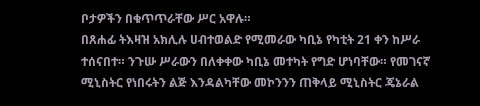ቦታዎችን በቁጥጥራቸው ሥር አዋሉ።
በጸሐፊ ትእዛዝ አክሊሉ ሀብተወልድ የሚመራው ካቢኔ የካቲት 21 ቀን ከሥራ ተሰናበተ። ንጉሡ ሥራውን በለቀቀው ካቢኔ መተካት የግድ ሆነባቸው። የመገናኛ ሚኒስትር የነበሩትን ልጅ እንዳልካቸው መኮንንን ጠቅላይ ሚኒስትር ጄኔራል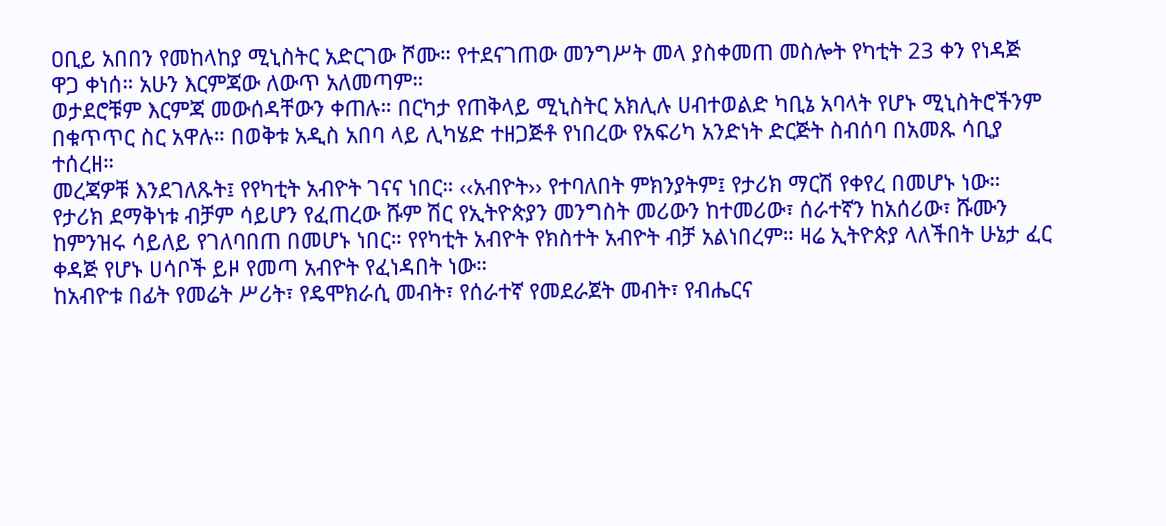ዐቢይ አበበን የመከላከያ ሚኒስትር አድርገው ሾሙ። የተደናገጠው መንግሥት መላ ያስቀመጠ መስሎት የካቲት 23 ቀን የነዳጅ ዋጋ ቀነሰ። አሁን እርምጃው ለውጥ አለመጣም።
ወታደሮቹም እርምጃ መውሰዳቸውን ቀጠሉ። በርካታ የጠቅላይ ሚኒስትር አክሊሉ ሀብተወልድ ካቢኔ አባላት የሆኑ ሚኒስትሮችንም በቁጥጥር ስር አዋሉ። በወቅቱ አዲስ አበባ ላይ ሊካሄድ ተዘጋጅቶ የነበረው የአፍሪካ አንድነት ድርጅት ስብሰባ በአመጹ ሳቢያ ተሰረዘ።
መረጃዎቹ እንደገለጹት፤ የየካቲት አብዮት ገናና ነበር። ‹‹አብዮት›› የተባለበት ምክንያትም፤ የታሪክ ማርሽ የቀየረ በመሆኑ ነው። የታሪክ ደማቅነቱ ብቻም ሳይሆን የፈጠረው ሹም ሽር የኢትዮጵያን መንግስት መሪውን ከተመሪው፣ ሰራተኛን ከአሰሪው፣ ሹሙን ከምንዝሩ ሳይለይ የገለባበጠ በመሆኑ ነበር። የየካቲት አብዮት የክስተት አብዮት ብቻ አልነበረም። ዛሬ ኢትዮጵያ ላለችበት ሁኔታ ፈር ቀዳጅ የሆኑ ሀሳቦች ይዞ የመጣ አብዮት የፈነዳበት ነው።
ከአብዮቱ በፊት የመሬት ሥሪት፣ የዴሞክራሲ መብት፣ የሰራተኛ የመደራጀት መብት፣ የብሔርና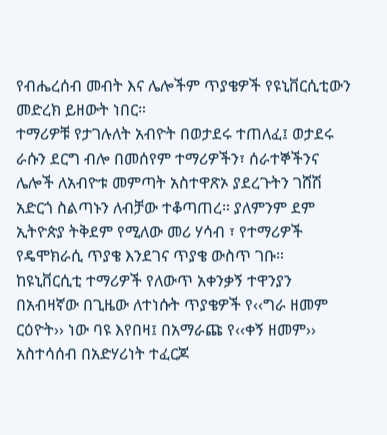የብሔረሰብ መብት እና ሌሎችም ጥያቄዎች የዩኒቨርሲቲውን መድረክ ይዘውት ነበር።
ተማሪዎቹ የታገሉለት አብዮት በወታደሩ ተጠለፈ፤ ወታደሩ ራሱን ደርግ ብሎ በመሰየም ተማሪዎችን፣ ሰራተኞችንና ሌሎች ለአብዮቱ መምጣት አስተዋጽኦ ያደረጉትን ገሸሽ አድርጎ ስልጣኑን ለብቻው ተቆጣጠረ። ያለምንም ደም ኢትዮጵያ ትቅደም የሚለው መሪ ሃሳብ ፣ የተማሪዎች የዴሞክራሲ ጥያቄ እንደገና ጥያቄ ውስጥ ገቡ።
ከዩኒቨርሲቲ ተማሪዎች የለውጥ አቀንቃኝ ተዋንያን በአብዛኛው በጊዜው ለተነሱት ጥያቄዎች የ‹‹ግራ ዘመም ርዕዮት›› ነው ባዩ እየበዛ፤ በአማራጩ የ‹‹ቀኝ ዘመም›› አስተሳሰብ በአድሃሪነት ተፈርጆ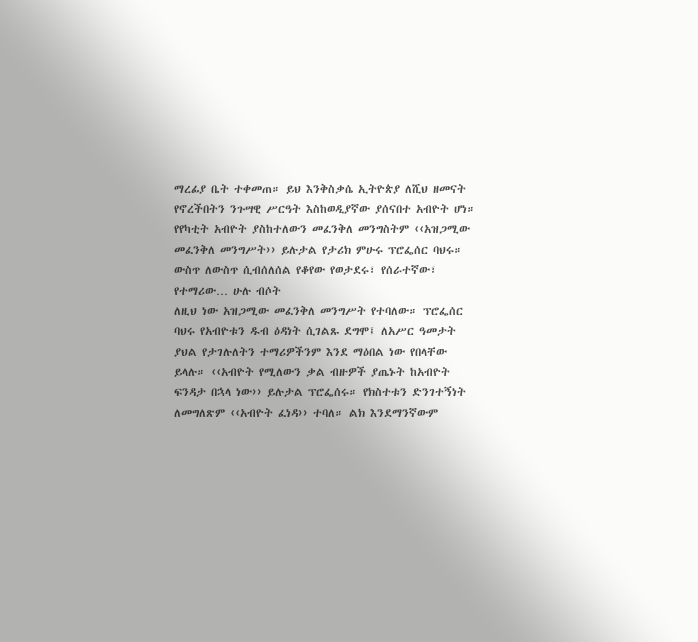ማረፊያ ቤት ተቀመጠ። ይህ እንቅስቃሴ ኢትዮጵያ ለሺህ ዘመናት የኖረችበትን ንጉሣዊ ሥርዓት እስከወዲያኛው ያሰናበተ አብዮት ሆነ። የየካቲት አብዮት ያስከተለውን መፈንቅለ መንግስትም ‹‹አዝጋሚው መፈንቅለ መንግሥት›› ይሉታል የታሪክ ምሁሩ ፕሮፌሰር ባህሩ። ውስጥ ለውስጥ ሲብሰለሰል የቆየው የወታደሩ፣ የሰራተኛው፣ የተማሪው… ሁሉ ብሶት
ለዚህ ነው አዝጋሚው መፈንቅለ መንግሥት የተባለው። ፕሮፌሰር ባህሩ የአብዮቱን ዱብ ዕዳነት ሲገልጹ ደግሞ፤ ለአሥር ዓመታት ያህል የታገሉለትን ተማሪዎችንም እንደ ማዕበል ነው የበላቸው ይላሉ። ‹‹አብዮት የሚለውን ቃል ብዙዎች ያጤኑት ከአብዮት ፍንዳታ በኋላ ነው›› ይሉታል ፕሮፌሰሩ። የክስተቱን ድንገተኝነት ለመግለጽም ‹‹አብዮት ፈነዳ›› ተባለ። ልክ እንደማንኛውም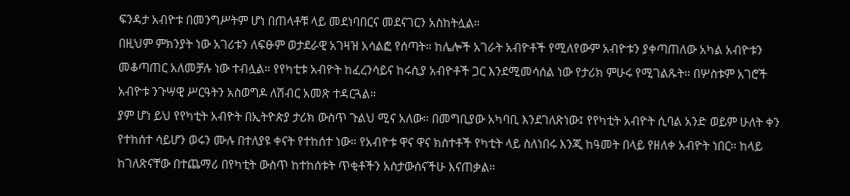ፍንዳታ አብዮቱ በመንግሥትም ሆነ በጠላቶቹ ላይ መደነባበርና መደናገርን አስከትሏል።
በዚህም ምክንያት ነው አገሪቱን ለፍፁም ወታደራዊ አገዛዝ አሳልፎ የሰጣት። ከሌሎች አገራት አብዮቶች የሚለየውም አብዮቱን ያቀጣጠለው አካል አብዮቱን መቆጣጠር አለመቻሉ ነው ተብሏል። የየካቲቱ አብዮት ከፈረንሳይና ከሩሲያ አብዮቶች ጋር እንደሚመሳሰል ነው የታሪክ ምሁሩ የሚገልጹት። በሦስቱም አገሮች አብዮቱ ንጉሣዊ ሥርዓትን አስወግዶ ለሽብር አመጽ ተዳርጓል።
ያም ሆነ ይህ የየካቲት አብዮት በኢትዮጵያ ታሪክ ውስጥ ጉልህ ሚና አለው። በመግቢያው አካባቢ እንደገለጽነው፤ የየካቲት አብዮት ሲባል አንድ ወይም ሁለት ቀን የተከሰተ ሳይሆን ወሩን ሙሉ በተለያዩ ቀናት የተከሰተ ነው። የአብዮቱ ዋና ዋና ክስተቶች የካቲት ላይ ስለነበሩ እንጂ ከዓመት በላይ የዘለቀ አብዮት ነበር። ከላይ ከገለጽናቸው በተጨማሪ በየካቲት ውስጥ ከተከሰቱት ጥቂቶችን አስታውሰናችሁ እናጠቃል።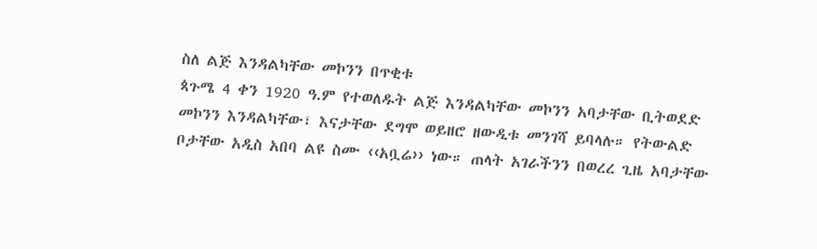ስለ ልጅ እንዳልካቸው መኮንን በጥቂቱ
ጳጉሜ 4 ቀን 1920 ዓ.ም የተወለዱት ልጅ እንዳልካቸው መኮንን አባታቸው ቢትወደድ መኮንን እንዳልካቸው፣ እናታቸው ደግሞ ወይዘሮ ዘውዲቱ መንገሻ ይባላሉ። የትውልድ ቦታቸው አዲስ አበባ ልዩ ስሙ ‹‹አቧሬ›› ነው። ጠላት አገራችንን በወረረ ጊዜ አባታቸው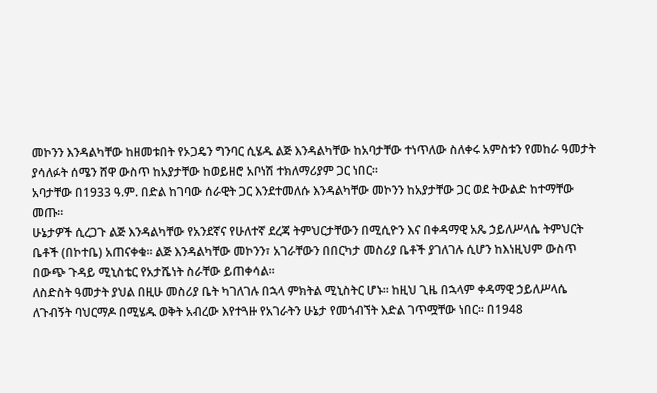መኮንን እንዳልካቸው ከዘመቱበት የኦጋዴን ግንባር ሲሄዱ ልጅ እንዳልካቸው ከአባታቸው ተነጥለው ስለቀሩ አምስቱን የመከራ ዓመታት ያሳለፉት ሰሜን ሸዋ ውስጥ ከአያታቸው ከወይዘሮ አቦነሽ ተክለማሪያም ጋር ነበር።
አባታቸው በ1933 ዓ.ም. በድል ከገባው ሰራዊት ጋር እንደተመለሱ እንዳልካቸው መኮንን ከአያታቸው ጋር ወደ ትውልድ ከተማቸው መጡ።
ሁኔታዎች ሲረጋጉ ልጅ እንዳልካቸው የአንደኛና የሁለተኛ ደረጃ ትምህርታቸውን በሚሲዮን እና በቀዳማዊ አጼ ኃይለሥላሴ ትምህርት ቤቶች (በኮተቤ) አጠናቀቁ። ልጅ እንዳልካቸው መኮንን፣ አገራቸውን በበርካታ መስሪያ ቤቶች ያገለገሉ ሲሆን ከእነዚህም ውስጥ በውጭ ጉዳይ ሚኒስቴር የአታሼነት ስራቸው ይጠቀሳል።
ለስድስት ዓመታት ያህል በዚሁ መስሪያ ቤት ካገለገሉ በኋላ ምክትል ሚኒስትር ሆኑ። ከዚህ ጊዜ በኋላም ቀዳማዊ ኃይለሥላሴ ለጉብኝት ባህርማዶ በሚሄዱ ወቅት አብረው እየተጓዙ የአገራትን ሁኔታ የመጎብኘት እድል ገጥሟቸው ነበር። በ1948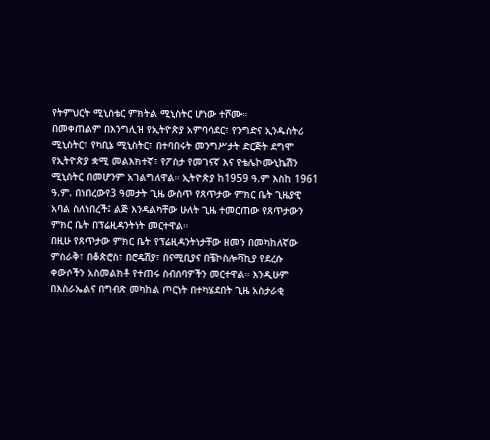የትምህርት ሚኒስቴር ምክትል ሚኒስትር ሆነው ተሾሙ።
በመቀጠልም በእንግሊዝ የኢትዮጵያ አምባሳደር፣ የንግድና ኢንዱስትሪ ሚኒስትር፣ የካቢኔ ሚኒስትር፣ በተባበሩት መንግሥታት ድርጅት ደግሞ የኢትዮጵያ ቋሚ መልእክተኛ፣ የፖስታ የመገናኛ እና የቴሌኮሙኒኬሽን ሚኒስትር በመሆንም አገልግለዋል። ኢትዮጵያ ከ1959 ዓ.ም እስከ 1961 ዓ.ም. በነበረውየ3 ዓመታት ጊዜ ውስጥ የጸጥታው ምክር ቤት ጊዜያዊ አባል ስለነበረች፤ ልጅ እንዳልካቸው ሁለት ጊዜ ተመርጠው የጸጥታውን ምክር ቤት በፕሬዚዳንትነት መርተዋል።
በዚሁ የጸጥታው ምክር ቤት የፕሬዚዳንትነታቸው ዘመን በመካከለኛው ምስራቅ፣ በቆጵሮስ፣ በሮዴሽያ፣ በናሚቢያና በቼኮስሎቫኪያ የደረሱ ቀውሶችን አስመልክቶ የተጠሩ ስብሰባዎችን መርተዋል። እንዲሁም በእስራኤልና በግብጽ መካከል ጦርነት በተካሄደበት ጊዜ አስታራቂ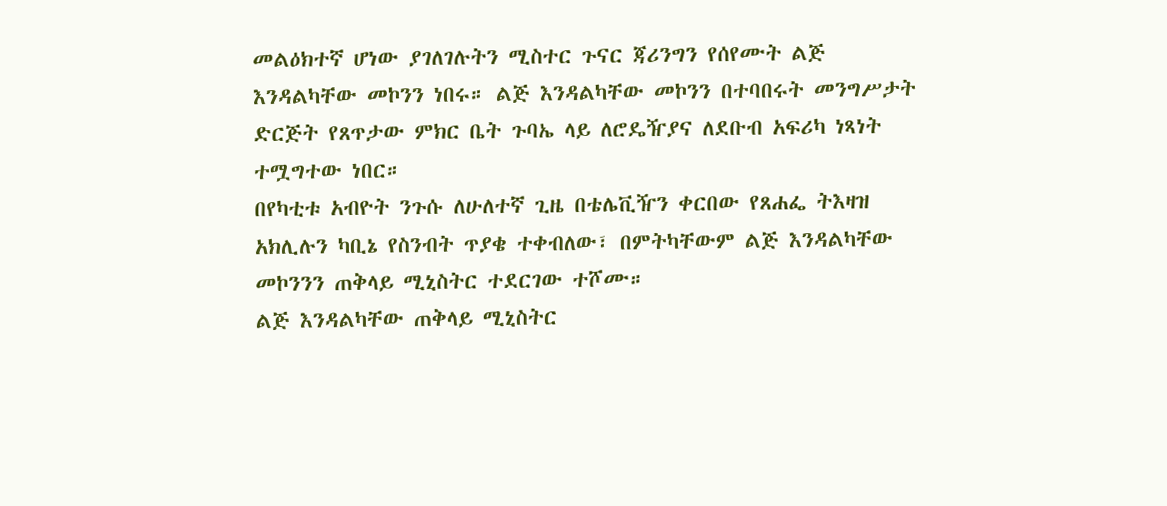መልዕክተኛ ሆነው ያገለገሉትን ሚስተር ጉናር ጃሪንግን የሰየሙት ልጅ እንዳልካቸው መኮንን ነበሩ። ልጅ እንዳልካቸው መኮንን በተባበሩት መንግሥታት ድርጅት የጸጥታው ምክር ቤት ጉባኤ ላይ ለሮዴዥያና ለደቡብ አፍሪካ ነጻነት ተሟግተው ነበር።
በየካቲቱ አብዮት ንጉሱ ለሁለተኛ ጊዜ በቴሌቪዥን ቀርበው የጸሐፌ ትእዛዝ አክሊሉን ካቢኔ የስንብት ጥያቄ ተቀብለው፣ በምትካቸውም ልጅ እንዳልካቸው መኮንንን ጠቅላይ ሚኒስትር ተደርገው ተሾሙ።
ልጅ እንዳልካቸው ጠቅላይ ሚኒስትር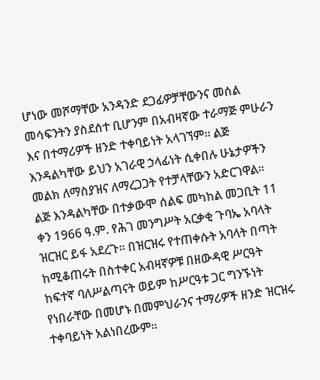ሆነው መሾማቸው አንዳንድ ደጋፊዎቻቸውንና መሰል መሳፍንትን ያስደሰተ ቢሆንም በአብዛኛው ተራማጅ ምሁራን እና በተማሪዎች ዘንድ ተቀባይነት አላገኘም። ልጅ እንዳልካቸው ይህን አገራዊ ኃላፊነት ሲቀበሉ ሁኔታዎችን መልክ ለማስያዝና ለማረጋጋት የተቻላቸውን አድርገዋል።
ልጅ እንዳልካቸው በተቃውሞ ሰልፍ መካከል መጋቢት 11 ቀን 1966 ዓ.ም. የሕገ መንግሥት አርቃቂ ጉባኤ አባላት ዝርዝር ይፋ አደረጉ። በዝርዝሩ የተጠቀሱት አባላት በጣት ከሚቆጠሩት በስተቀር አብዛኛዎቹ በዘውዳዊ ሥርዓት ከፍተኛ ባለሥልጣናት ወይም ከሥርዓቱ ጋር ግንኙነት የነበራቸው በመሆኑ በመምህራንና ተማሪዎች ዘንድ ዝርዝሩ ተቀባይነት አልነበረውም።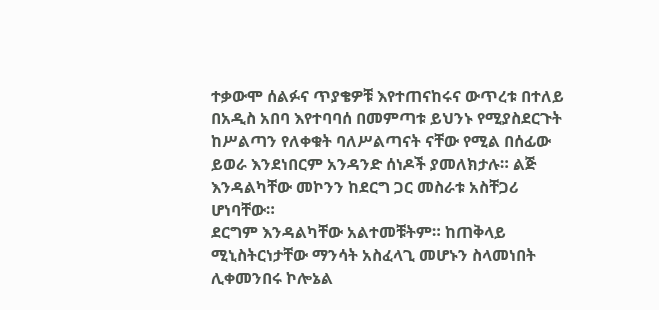ተቃውሞ ሰልፉና ጥያቄዎቹ እየተጠናከሩና ውጥረቱ በተለይ በአዲስ አበባ እየተባባሰ በመምጣቱ ይህንኑ የሚያስደርጉት ከሥልጣን የለቀቁት ባለሥልጣናት ናቸው የሚል በሰፊው ይወራ እንደነበርም አንዳንድ ሰነዶች ያመለክታሉ። ልጅ እንዳልካቸው መኮንን ከደርግ ጋር መስራቱ አስቸጋሪ ሆነባቸው።
ደርግም እንዳልካቸው አልተመቹትም። ከጠቅላይ ሚኒስትርነታቸው ማንሳት አስፈላጊ መሆኑን ስላመነበት ሊቀመንበሩ ኮሎኔል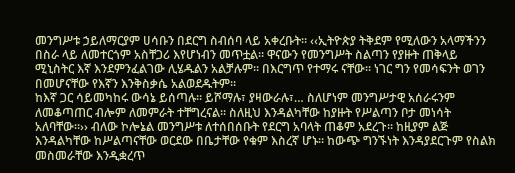መንግሥቱ ኃይለማርያም ሀሳቡን በደርግ ስብሰባ ላይ አቀረቡት። ‹‹ኢትዮጵያ ትቅደም የሚለውን አላማችንን በስራ ላይ ለመተርጎም አስቸጋሪ እየሆነብን መጥቷል። ዋናውን የመንግሥት ስልጣን የያዙት ጠቅላይ ሚኒስትር እኛ እንደምንፈልገው ሊሄዱልን አልቻሉም። በእርግጥ የተማሩ ናቸው። ነገር ግን የመሳፍንት ወገን በመሆናቸው የእኛን እንቅስቃሴ አልወደዱትም።
ከእኛ ጋር ሳይመካከሩ ውሳኔ ይሰጣሉ። ይሾማሉ፣ ያዛውራሉ፣… ስለሆነም መንግሥታዊ አሰራሩንም ለመቆጣጠር ብሎም ለመምራት ተቸግረናል። ስለዚህ እንዳልካቸው ከያዙት የሥልጣን ቦታ መነሳት አለባቸው።›› ብለው ኮሎኔል መንግሥቱ ለተሰበሰቡት የደርግ አባላት ጠቆም አደረጉ። ከዚያም ልጅ እንዳልካቸው ከሥልጣናቸው ወርደው በቤታቸው የቁም እስረኛ ሆኑ። ከውጭ ግንኙነት እንዳያደርጉም የስልክ መስመራቸው እንዲቋረጥ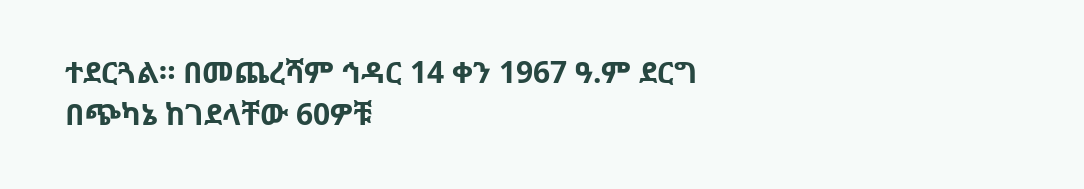ተደርጓል። በመጨረሻም ኅዳር 14 ቀን 1967 ዓ.ም ደርግ በጭካኔ ከገደላቸው 60ዎቹ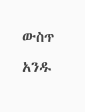ውስጥ አንዱ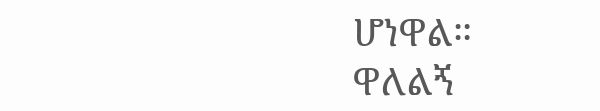ሆነዋል።
ዋለልኝ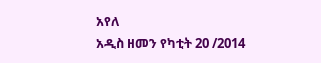አየለ
አዲስ ዘመን የካቲት 20 /2014